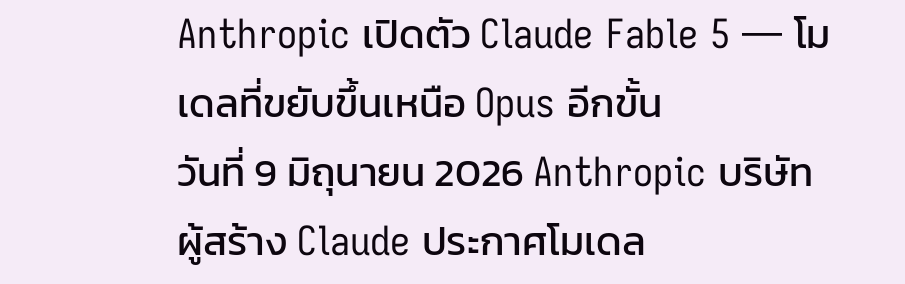Anthropic เปิดตัว Claude Fable 5 — โมเดลที่ขยับขึ้นเหนือ Opus อีกขั้น
วันที่ 9 มิถุนายน 2026 Anthropic บริษัทผู้สร้าง Claude ประกาศโมเดล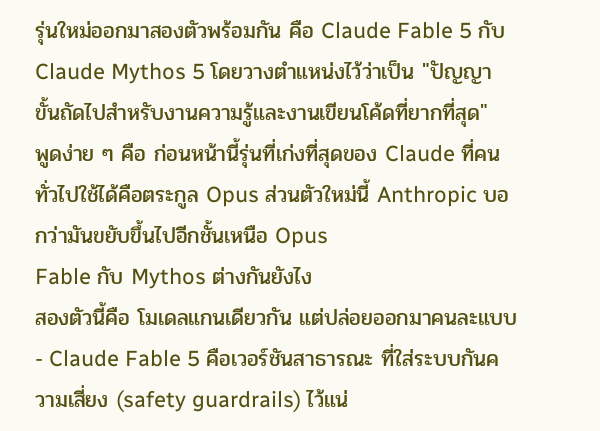รุ่นใหม่ออกมาสองตัวพร้อมกัน คือ Claude Fable 5 กับ Claude Mythos 5 โดยวางตำแหน่งไว้ว่าเป็น "ปัญญาขั้นถัดไปสำหรับงานความรู้และงานเขียนโค้ดที่ยากที่สุด"
พูดง่าย ๆ คือ ก่อนหน้านี้รุ่นที่เก่งที่สุดของ Claude ที่คนทั่วไปใช้ได้คือตระกูล Opus ส่วนตัวใหม่นี้ Anthropic บอกว่ามันขยับขึ้นไปอีกชั้นเหนือ Opus
Fable กับ Mythos ต่างกันยังไง
สองตัวนี้คือ โมเดลแกนเดียวกัน แต่ปล่อยออกมาคนละแบบ
- Claude Fable 5 คือเวอร์ชันสาธารณะ ที่ใส่ระบบกันความเสี่ยง (safety guardrails) ไว้แน่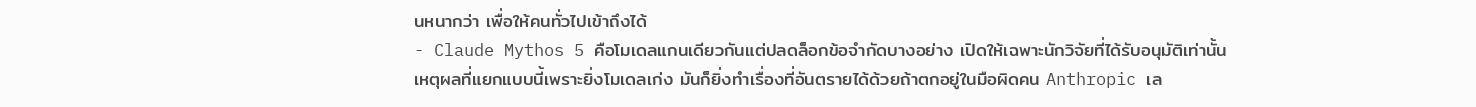นหนากว่า เพื่อให้คนทั่วไปเข้าถึงได้
- Claude Mythos 5 คือโมเดลแกนเดียวกันแต่ปลดล็อกข้อจำกัดบางอย่าง เปิดให้เฉพาะนักวิจัยที่ได้รับอนุมัติเท่านั้น
เหตุผลที่แยกแบบนี้เพราะยิ่งโมเดลเก่ง มันก็ยิ่งทำเรื่องที่อันตรายได้ด้วยถ้าตกอยู่ในมือผิดคน Anthropic เล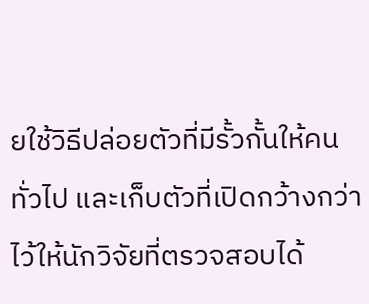ยใช้วิธีปล่อยตัวที่มีรั้วกั้นให้คนทั่วไป และเก็บตัวที่เปิดกว้างกว่าไว้ให้นักวิจัยที่ตรวจสอบได้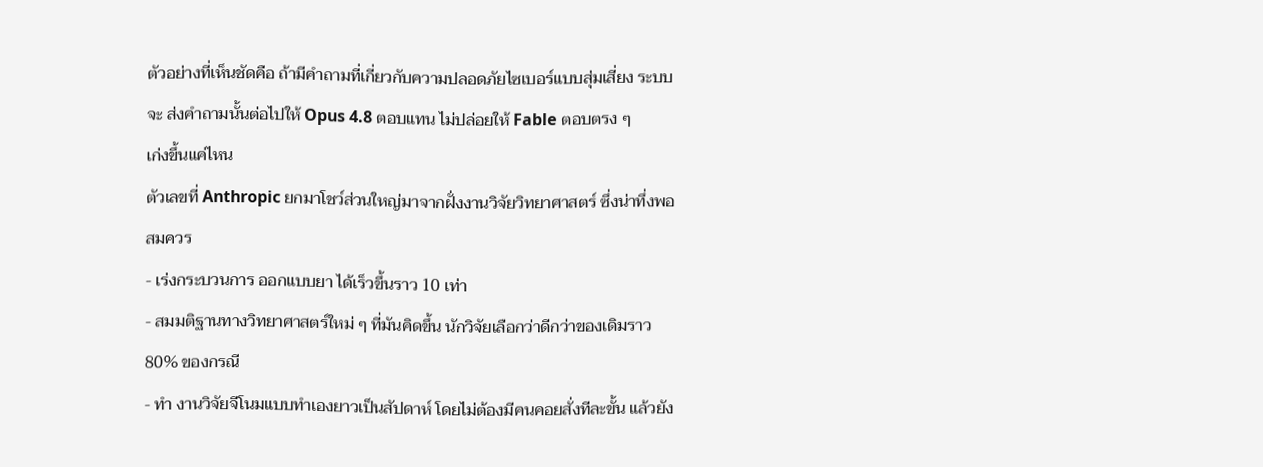ตัวอย่างที่เห็นชัดคือ ถ้ามีคำถามที่เกี่ยวกับความปลอดภัยไซเบอร์แบบสุ่มเสี่ยง ระบบจะ ส่งคำถามนั้นต่อไปให้ Opus 4.8 ตอบแทน ไม่ปล่อยให้ Fable ตอบตรง ๆ
เก่งขึ้นแค่ไหน
ตัวเลขที่ Anthropic ยกมาโชว์ส่วนใหญ่มาจากฝั่งงานวิจัยวิทยาศาสตร์ ซึ่งน่าทึ่งพอสมควร
- เร่งกระบวนการ ออกแบบยา ได้เร็วขึ้นราว 10 เท่า
- สมมติฐานทางวิทยาศาสตร์ใหม่ ๆ ที่มันคิดขึ้น นักวิจัยเลือกว่าดีกว่าของเดิมราว 80% ของกรณี
- ทำ งานวิจัยจีโนมแบบทำเองยาวเป็นสัปดาห์ โดยไม่ต้องมีคนคอยสั่งทีละขั้น แล้วยัง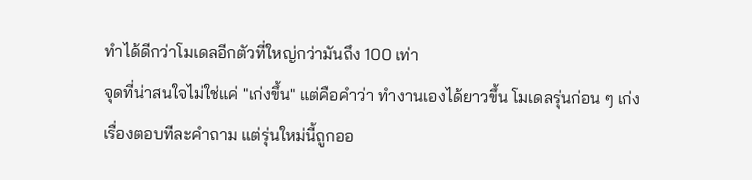ทำได้ดีกว่าโมเดลอีกตัวที่ใหญ่กว่ามันถึง 100 เท่า
จุดที่น่าสนใจไม่ใช่แค่ "เก่งขึ้น" แต่คือคำว่า ทำงานเองได้ยาวขึ้น โมเดลรุ่นก่อน ๆ เก่งเรื่องตอบทีละคำถาม แต่รุ่นใหม่นี้ถูกออ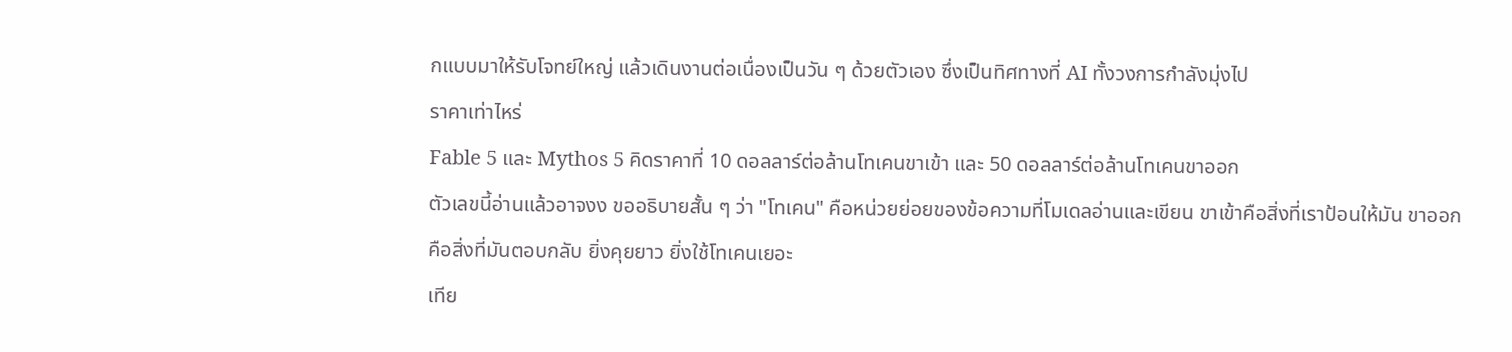กแบบมาให้รับโจทย์ใหญ่ แล้วเดินงานต่อเนื่องเป็นวัน ๆ ด้วยตัวเอง ซึ่งเป็นทิศทางที่ AI ทั้งวงการกำลังมุ่งไป
ราคาเท่าไหร่
Fable 5 และ Mythos 5 คิดราคาที่ 10 ดอลลาร์ต่อล้านโทเคนขาเข้า และ 50 ดอลลาร์ต่อล้านโทเคนขาออก
ตัวเลขนี้อ่านแล้วอาจงง ขออธิบายสั้น ๆ ว่า "โทเคน" คือหน่วยย่อยของข้อความที่โมเดลอ่านและเขียน ขาเข้าคือสิ่งที่เราป้อนให้มัน ขาออกคือสิ่งที่มันตอบกลับ ยิ่งคุยยาว ยิ่งใช้โทเคนเยอะ
เทีย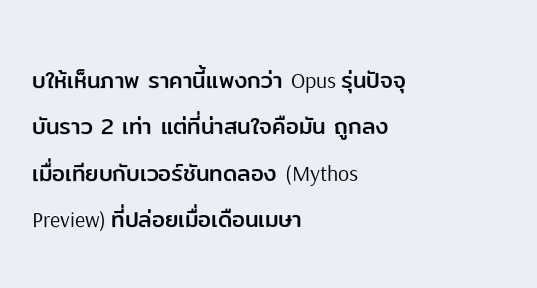บให้เห็นภาพ ราคานี้แพงกว่า Opus รุ่นปัจจุบันราว 2 เท่า แต่ที่น่าสนใจคือมัน ถูกลง เมื่อเทียบกับเวอร์ชันทดลอง (Mythos Preview) ที่ปล่อยเมื่อเดือนเมษา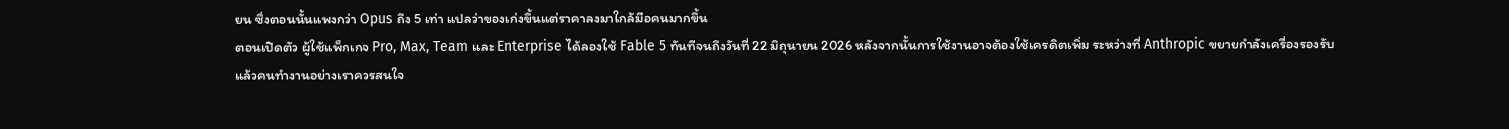ยน ซึ่งตอนนั้นแพงกว่า Opus ถึง 5 เท่า แปลว่าของเก่งขึ้นแต่ราคาลงมาใกล้มือคนมากขึ้น
ตอนเปิดตัว ผู้ใช้แพ็กเกจ Pro, Max, Team และ Enterprise ได้ลองใช้ Fable 5 ทันทีจนถึงวันที่ 22 มิถุนายน 2026 หลังจากนั้นการใช้งานอาจต้องใช้เครดิตเพิ่ม ระหว่างที่ Anthropic ขยายกำลังเครื่องรองรับ
แล้วคนทำงานอย่างเราควรสนใจ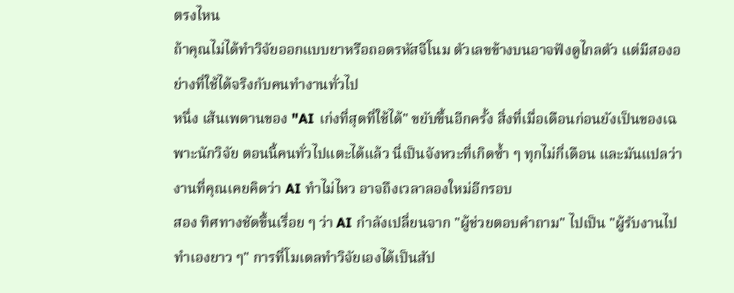ตรงไหน
ถ้าคุณไม่ได้ทำวิจัยออกแบบยาหรือถอดรหัสจีโนม ตัวเลขข้างบนอาจฟังดูไกลตัว แต่มีสองอย่างที่ใช้ได้จริงกับคนทำงานทั่วไป
หนึ่ง เส้นเพดานของ "AI เก่งที่สุดที่ใช้ได้" ขยับขึ้นอีกครั้ง สิ่งที่เมื่อเดือนก่อนยังเป็นของเฉพาะนักวิจัย ตอนนี้คนทั่วไปแตะได้แล้ว นี่เป็นจังหวะที่เกิดซ้ำ ๆ ทุกไม่กี่เดือน และมันแปลว่างานที่คุณเคยคิดว่า AI ทำไม่ไหว อาจถึงเวลาลองใหม่อีกรอบ
สอง ทิศทางชัดขึ้นเรื่อย ๆ ว่า AI กำลังเปลี่ยนจาก "ผู้ช่วยตอบคำถาม" ไปเป็น "ผู้รับงานไปทำเองยาว ๆ" การที่โมเดลทำวิจัยเองได้เป็นสัป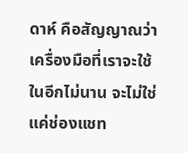ดาห์ คือสัญญาณว่าเครื่องมือที่เราจะใช้ในอีกไม่นาน จะไม่ใช่แค่ช่องแชท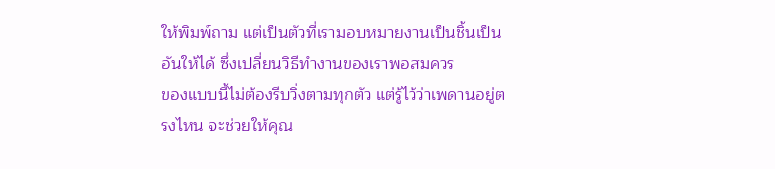ให้พิมพ์ถาม แต่เป็นตัวที่เรามอบหมายงานเป็นชิ้นเป็นอันให้ได้ ซึ่งเปลี่ยนวิธีทำงานของเราพอสมควร
ของแบบนี้ไม่ต้องรีบวิ่งตามทุกตัว แต่รู้ไว้ว่าเพดานอยู่ตรงไหน จะช่วยให้คุณ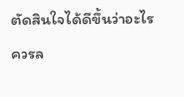ตัดสินใจได้ดีขึ้นว่าอะไรควรล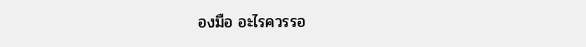องมือ อะไรควรรอ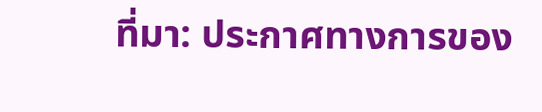ที่มา: ประกาศทางการของ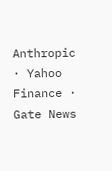Anthropic · Yahoo Finance · Gate News